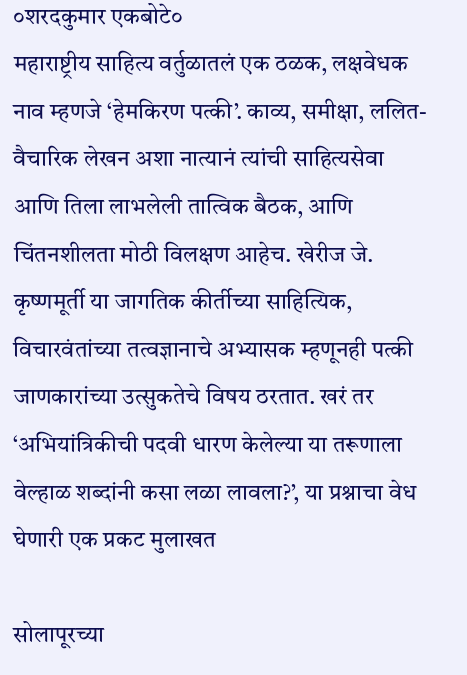०शरदकुमार एकबोटे०
महाराष्ट्रीय साहित्य वर्तुळातलं एक ठळक, लक्षवेधक नाव म्हणजे ‘हेमकिरण पत्की’. काव्य, समीक्षा, ललित-वैचारिक लेखन अशा नात्यानं त्यांची साहित्यसेवा आणि तिला लाभलेली तात्विक बैठक, आणि चिंतनशीलता मोठी विलक्षण आहेच. खेरीज जे. कृष्णमूर्ती या जागतिक कीर्तीच्या साहित्यिक, विचारवंतांच्या तत्वज्ञानाचे अभ्यासक म्हणूनही पत्की जाणकारांच्या उत्सुकतेचे विषय ठरतात. खरं तर ‘अभियांत्रिकीची पदवी धारण केलेल्या या तरूणाला वेल्हाळ शब्दांनी कसा लळा लावला?’, या प्रश्नाचा वेध घेणारी एक प्रकट मुलाखत

सोलापूरच्या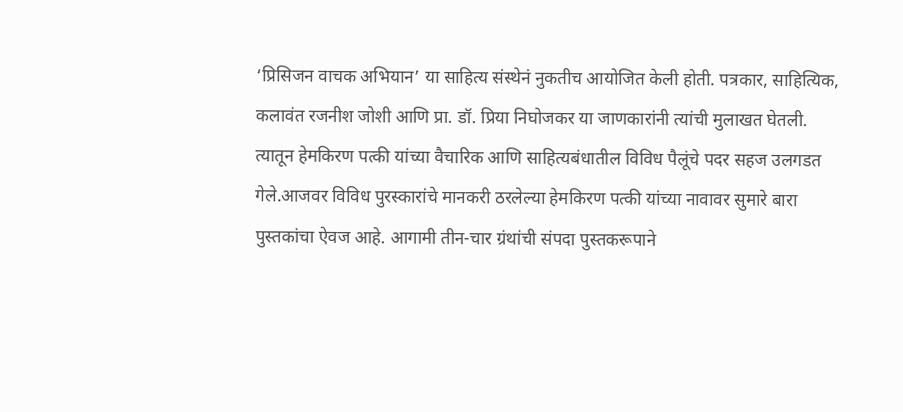‘प्रिसिजन वाचक अभियान’ या साहित्य संस्थेनं नुकतीच आयोजित केली होती. पत्रकार, साहित्यिक, कलावंत रजनीश जोशी आणि प्रा. डॉ. प्रिया निघोजकर या जाणकारांनी त्यांची मुलाखत घेतली. त्यातून हेमकिरण पत्की यांच्या वैचारिक आणि साहित्यबंधातील विविध पैलूंचे पदर सहज उलगडत गेले.आजवर विविध पुरस्कारांचे मानकरी ठरलेल्या हेमकिरण पत्की यांच्या नावावर सुमारे बारा पुस्तकांचा ऐवज आहे. आगामी तीन-चार ग्रंथांची संपदा पुस्तकरूपाने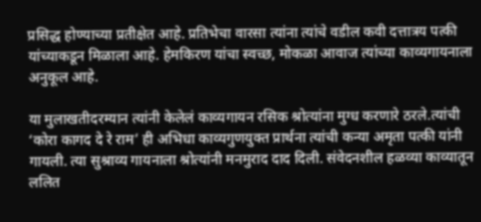प्रसिद्ध होण्याच्या प्रतीक्षेत आहे. प्रतिभेचा वारसा त्यांना त्यांचे वडील कवी दत्तात्रय पत्की यांच्याकडून मिळाला आहे. हेमकिरण यांचा स्वच्छ, मोकळा आवाज त्यांच्या काव्यगायनाला अनुकूल आहे.

या मुलाखतीदरम्यान त्यांनी केलेलं काव्यगायन रसिक श्रोत्यांना मुग्ध करणारे ठरले.त्यांची ‘कोरा कागद दे रे राम’ ही अभिधा काव्यगुणयुक्त प्रार्थना त्यांची कन्या अमृता पत्की यांनी गायली. त्या सुश्राव्य गायनाला श्रोत्यांनी मनमुराद दाद दिली. संवेदनशील हळव्या काव्यातून ललित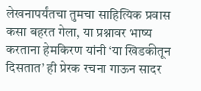लेखनापर्यंतचा तुमचा साहित्यिक प्रवास कसा बहरत गेला, या प्रश्नावर भाष्य करताना हेमकिरण यांनी ‘या खिडकीतून दिसतात’ ही प्रेरक रचना गाऊन सादर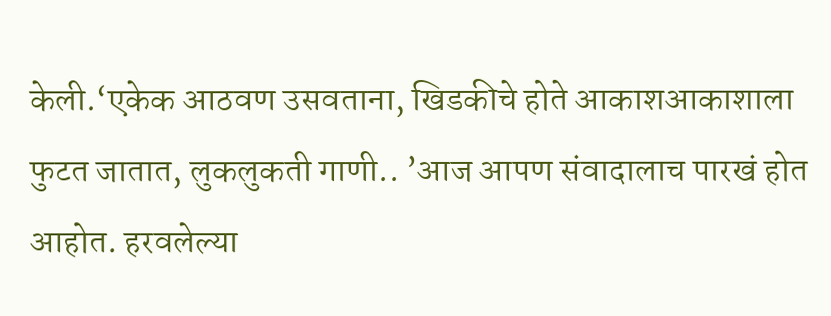केली.‘एकेक आठवण उसवताना, खिडकीचे होते आकाशआकाशाला फुटत जातात, लुकलुकती गाणी.. ’आज आपण संवादालाच पारखं होत आहोत. हरवलेल्या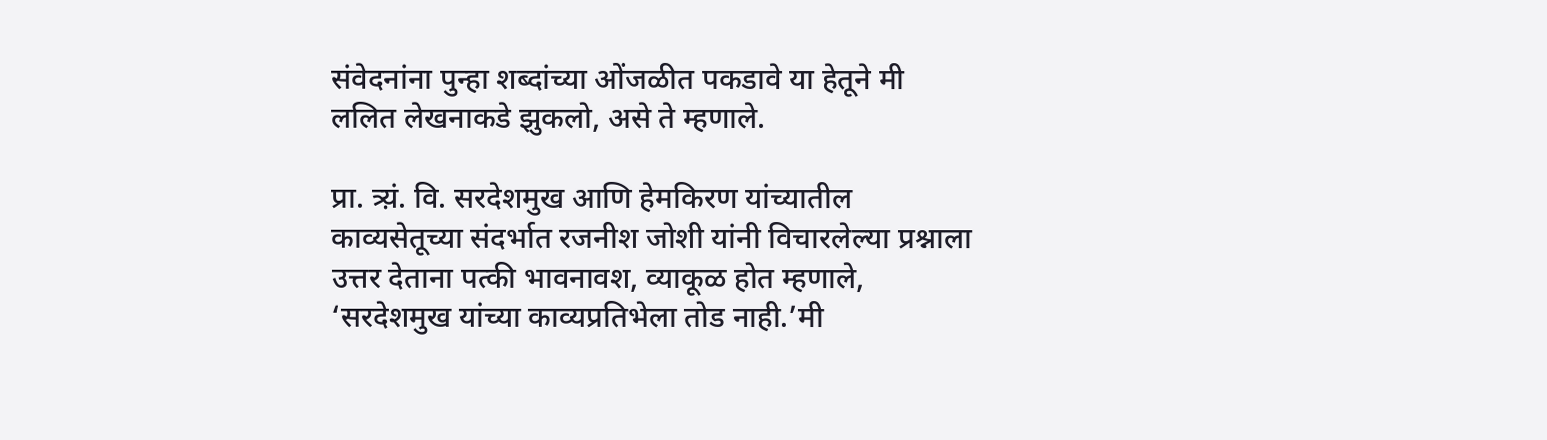संवेदनांना पुन्हा शब्दांच्या ओंजळीत पकडावे या हेतूने मी ललित लेखनाकडे झुकलो, असे ते म्हणाले.

प्रा. त्र्य़ं. वि. सरदेशमुख आणि हेमकिरण यांच्यातील काव्यसेतूच्या संदर्भात रजनीश जोशी यांनी विचारलेल्या प्रश्नाला उत्तर देताना पत्की भावनावश, व्याकूळ होत म्हणाले, ‘सरदेशमुख यांच्या काव्यप्रतिभेला तोड नाही.’मी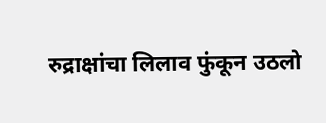रुद्राक्षांचा लिलाव फुंकून उठलो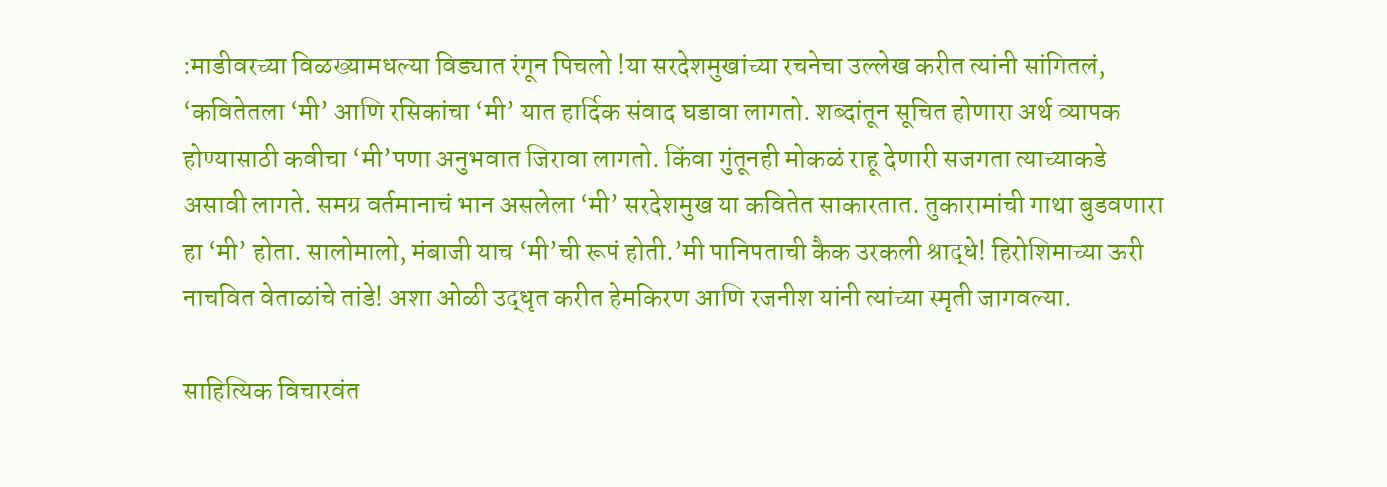:माडीवरच्या विळख्यामधल्या विड्यात रंगून पिचलो !या सरदेशमुखांच्या रचनेचा उल्लेख करीत त्यांनी सांगितलं, ‘कवितेतला ‘मी’ आणि रसिकांचा ‘मी’ यात हार्दिक संवाद घडावा लागतो. शब्दांतून सूचित होणारा अर्थ व्यापक होण्यासाठी कवीचा ‘मी’पणा अनुभवात जिरावा लागतो. किंवा गुंतूनही मोकळं राहू देणारी सजगता त्याच्याकडे असावी लागते. समग्र वर्तमानाचं भान असलेला ‘मी’ सरदेशमुख या कवितेत साकारतात. तुकारामांची गाथा बुडवणारा हा ‘मी’ होता. सालोमालो, मंबाजी याच ‘मी’ची रूपं होती.’मी पानिपताची कैक उरकली श्राद्धे! हिरोशिमाच्या ऊरी नाचवित वेताळांचे तांडे! अशा ओळी उद्धृत करीत हेमकिरण आणि रजनीश यांनी त्यांच्या स्मृती जागवल्या.

साहित्यिक विचारवंत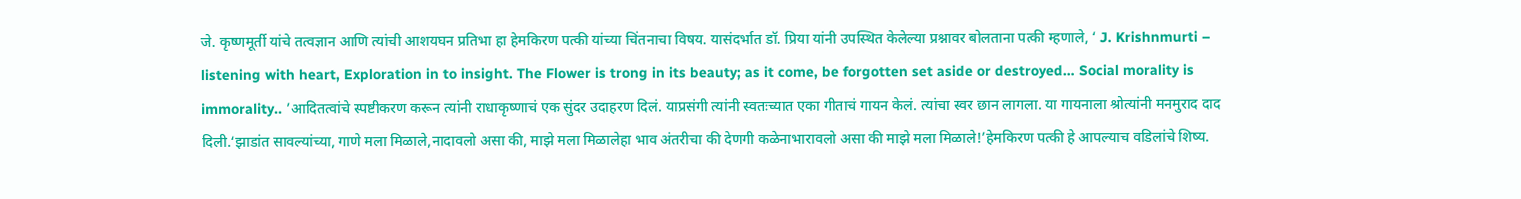जे. कृष्णमूर्ती यांचे तत्वज्ञान आणि त्यांची आशयघन प्रतिभा हा हेमकिरण पत्की यांच्या चिंतनाचा विषय. यासंदर्भात डॉ. प्रिया यांनी उपस्थित केलेल्या प्रश्नावर बोलताना पत्की म्हणाले, ‘ J. Krishnmurti – listening with heart, Exploration in to insight. The Flower is trong in its beauty; as it come, be forgotten set aside or destroyed… Social morality is immorality.. ’आदितत्वांचे स्पष्टीकरण करून त्यांनी राधाकृष्णाचं एक सुंदर उदाहरण दिलं. याप्रसंगी त्यांनी स्वतःच्यात एका गीताचं गायन केलं. त्यांचा स्वर छान लागला. या गायनाला श्रोत्यांनी मनमुराद दाद दिली.‘झाडांत सावल्यांच्या, गाणे मला मिळाले,नादावलो असा की, माझे मला मिळालेहा भाव अंतरीचा की देणगी कळेनाभारावलो असा की माझे मला मिळाले!’हेमकिरण पत्की हे आपल्याच वडिलांचे शिष्य.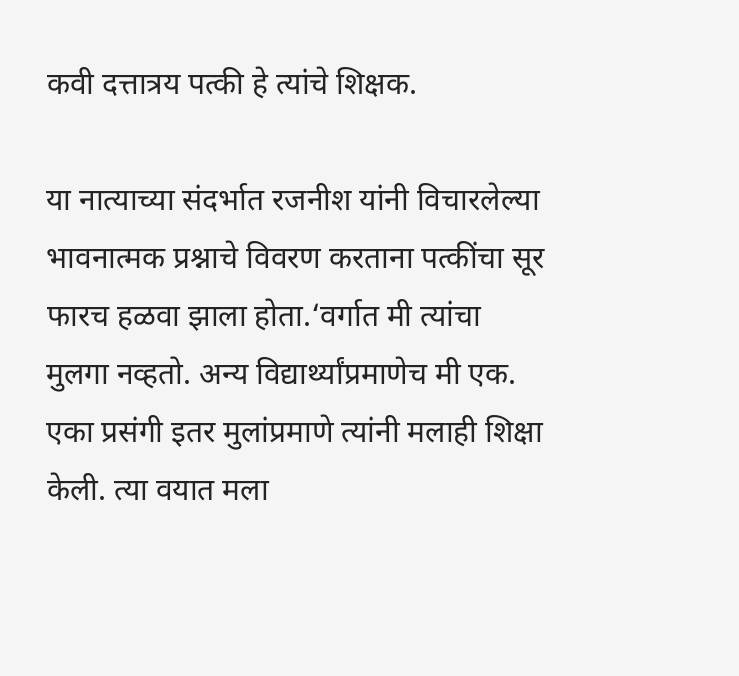कवी दत्तात्रय पत्की हे त्यांचे शिक्षक.

या नात्याच्या संदर्भात रजनीश यांनी विचारलेल्या भावनात्मक प्रश्नाचे विवरण करताना पत्कींचा सूर फारच हळवा झाला होता.‘वर्गात मी त्यांचा मुलगा नव्हतो. अन्य विद्यार्थ्यांप्रमाणेच मी एक. एका प्रसंगी इतर मुलांप्रमाणे त्यांनी मलाही शिक्षा केली. त्या वयात मला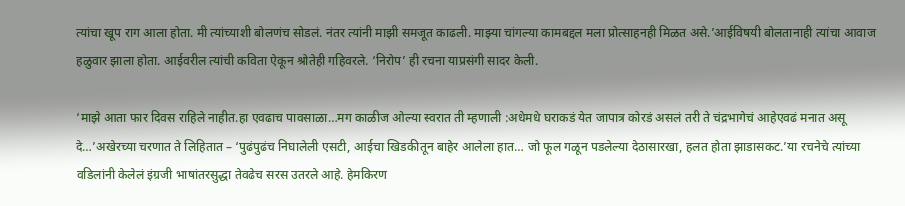त्यांचा खूप राग आला होता. मी त्यांच्याशी बोलणंच सोडलं. नंतर त्यांनी माझी समजूत काढली. माझ्या चांगल्या कामबद्दल मला प्रोत्साहनही मिळत असे.’आईविषयी बोलतानाही त्यांचा आवाज हळुवार झाला होता. आईवरील त्यांची कविता ऐकून श्रोतेही गहिवरले. ‘निरोप’ ही रचना याप्रसंगी सादर केली.

‘माझे आता फार दिवस राहिले नाहीत.हा एवढाच पावसाळा…मग काळीज ओल्या स्वरात ती म्हणाली :अधेमधे घराकडं येत जापात्र कोरडं असलं तरी ते चंद्रभागेचं आहेएवढं मनात असू दे…’अखेरच्या चरणात ते लिहितात – ‘पुढंपुढंच निघालेली एसटी, आईचा खिडकीतून बाहेर आलेला हात… जो फूल गळून पडलेल्या देठासारखा, हलत होता झाडासकट.’या रचनेचे त्यांच्या वडिलांनी केलेलं इंग्रजी भाषांतरसुद्धा तेवढेच सरस उतरले आहे. हेमकिरण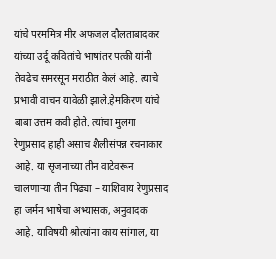यांचे परममित्र मीर अफजल दौलताबादकर यांच्या उर्दू कवितांचे भाषांतर पत्की यांनी तेवढेच समरसून मराठीत केलं आहे. त्याचे प्रभावी वाचन यावेळी झाले.हेमकिरण यांचे बाबा उत्तम कवी होते. त्यांचा मुलगा रेणुप्रसाद हाही असाच शैलीसंपन्न रचनाकार आहे. या सृजनाच्या तीन वाटेवरून चालणाऱ्या तीन पिढ्या – याशिवाय रेणुप्रसाद हा जर्मन भाषेचा अभ्यासक, अनुवादक आहे. याविषयी श्रोत्यांना काय सांगाल, या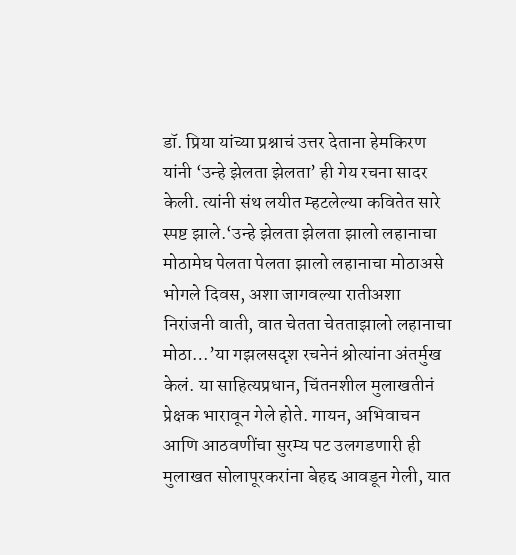डॉ. प्रिया यांच्या प्रश्नाचं उत्तर देताना हेमकिरण यांनी ‘उन्हे झेलता झेलता’ ही गेय रचना सादर केली. त्यांनी संथ लयीत म्हटलेल्या कवितेत सारे स्पष्ट झाले.‘उन्हे झेलता झेलता झालो लहानाचा मोठामेघ पेलता पेलता झालो लहानाचा मोठाअसे भोगले दिवस, अशा जागवल्या रातीअशा निरांजनी वाती, वात चेतता चेतताझालो लहानाचा मोठा…’या गझलसदृश रचनेनं श्रोत्यांना अंतर्मुख केलं. या साहित्यप्रधान, चिंतनशील मुलाखतीनं प्रेक्षक भारावून गेले होते. गायन, अभिवाचन आणि आठवणींचा सुरम्य पट उलगडणारी ही मुलाखत सोलापूरकरांना बेहद्द आवडून गेली, यात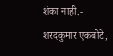शंका नाही.-
शरदकुमार एकबोटे,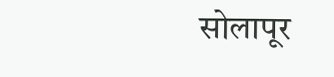सोलापूर